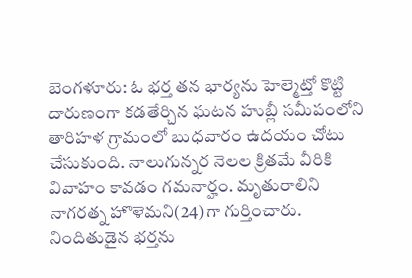బెంగళూరు: ఓ భర్త తన భార్యను హెల్మెట్తో కొట్టి దారుణంగా కడతేర్చిన ఘటన హుబ్లీ సమీపంలోని తారిహళ గ్రామంలో బుధవారం ఉదయం చోటు చేసుకుంది. నాలుగున్నర నెలల క్రితమే వీరికి వివాహం కావడం గమనార్హం. మృతురాలిని నాగరత్న హొళెమని(24)గా గుర్తించారు. నిందితుడైన భర్తను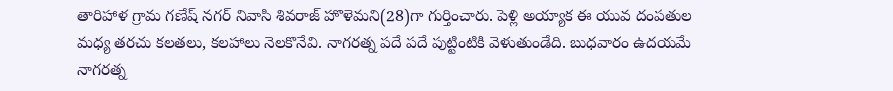తారిహాళ గ్రామ గణేష్ నగర్ నివాసి శివరాజ్ హొళెమని(28)గా గుర్తించారు. పెళ్లి అయ్యాక ఈ యువ దంపతుల మధ్య తరచు కలతలు, కలహాలు నెలకొనేవి. నాగరత్న పదే పదే పుట్టింటికి వెళుతుండేది. బుధవారం ఉదయమే నాగరత్న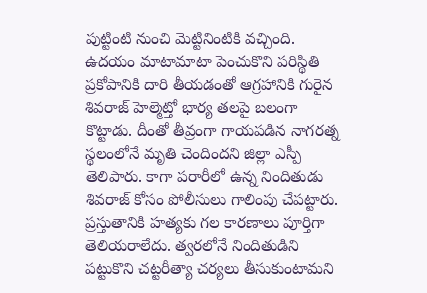పుట్టింటి నుంచి మెట్టినింటికి వచ్చింది.
ఉదయం మాటామాటా పెంచుకొని పరిస్థితి ప్రకోపానికి దారి తీయడంతో ఆగ్రహానికి గురైన శివరాజ్ హెల్మెట్తో భార్య తలపై బలంగా కొట్టాడు. దీంతో తీవ్రంగా గాయపడిన నాగరత్న స్థలంలోనే మృతి చెందిందని జిల్లా ఎస్పీ తెలిపారు. కాగా పరారీలో ఉన్న నిందితుడు శివరాజ్ కోసం పోలీసులు గాలింపు చేపట్టారు. ప్రస్తుతానికి హత్యకు గల కారణాలు పూర్తిగా తెలియరాలేదు. త్వరలోనే నిందితుడిని పట్టుకొని చట్టరీత్యా చర్యలు తీసుకుంటామని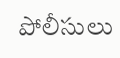పోలీసులు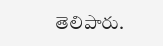తెలిపారు.